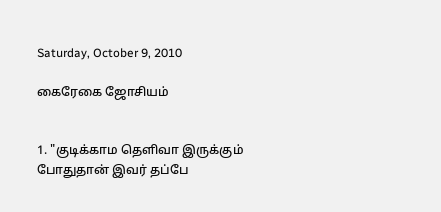Saturday, October 9, 2010

கைரேகை ஜோசியம்


1. "குடிக்காம தெளிவா இருக்கும் போதுதான் இவர் தப்பே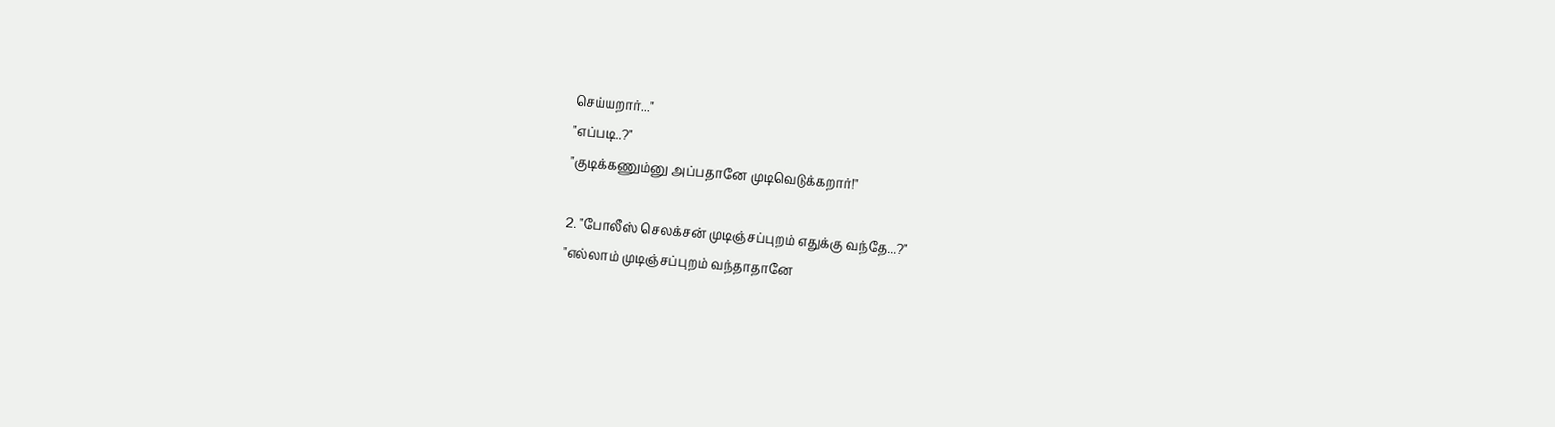செய்யறார்..."
"எப்படி..?"
"குடிக்கணும்னு அப்பதானே முடிவெடுக்கறார்!"

2. "போலீஸ் செலக்சன் முடிஞ்சப்புறம் எதுக்கு வந்தே...?"
"எல்லாம் முடிஞ்சப்புறம் வந்தாதானே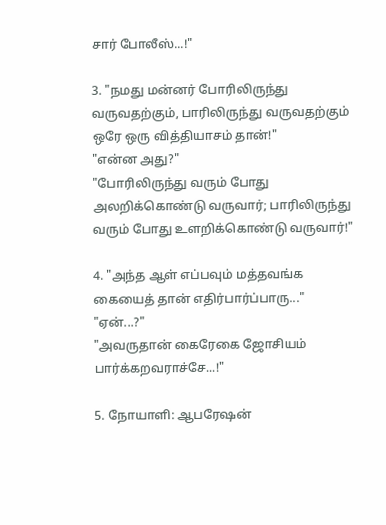சார் போலீஸ்...!"

3. "நமது மன்னர் போரிலிருந்து வருவதற்கும், பாரிலிருந்து வருவதற்கும் ஒரே ஒரு வித்தியாசம் தான்!"
"என்ன அது?"
"போரிலிருந்து வரும் போது அலறிக்கொண்டு வருவார்; பாரிலிருந்து வரும் போது உளறிக்கொண்டு வருவார்!"

4. "அந்த ஆள் எப்பவும் மத்தவங்க கையைத் தான் எதிர்பார்ப்பாரு..."
"ஏன்...?"
"அவருதான் கைரேகை ஜோசியம் பார்க்கறவராச்சே...!"

5. நோயாளி: ஆபரேஷன்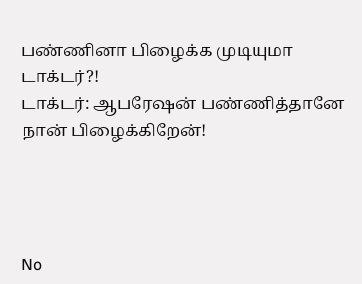பண்ணினா பிழைக்க முடியுமா டாக்டர்?!
டாக்டர்: ஆபரேஷன் பண்ணித்தானே நான் பிழைக்கிறேன்!




No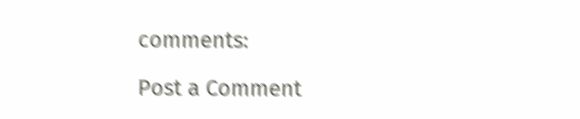comments:

Post a Comment